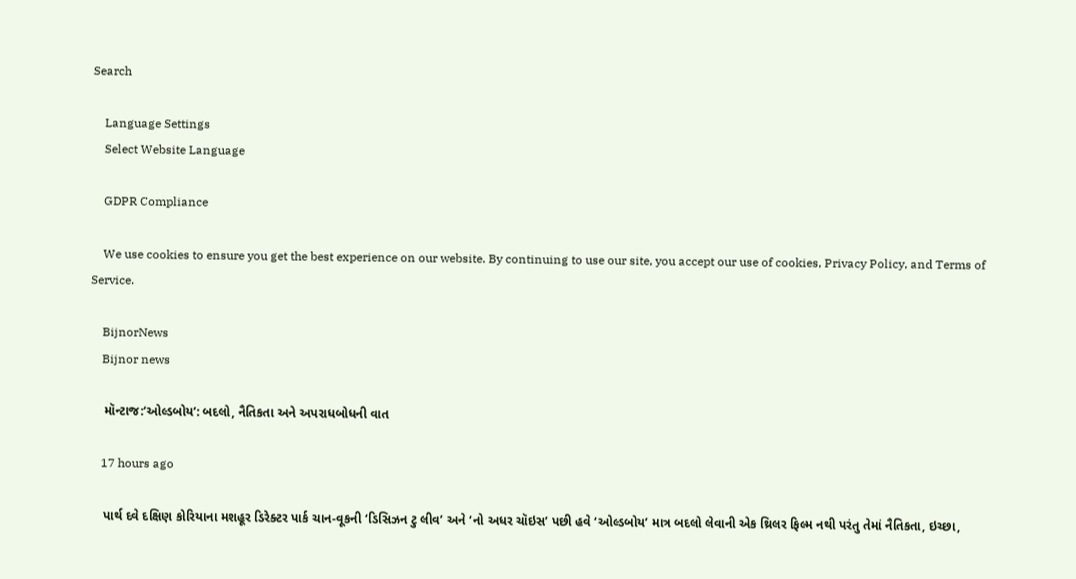Search

    Language Settings
    Select Website Language

    GDPR Compliance

    We use cookies to ensure you get the best experience on our website. By continuing to use our site, you accept our use of cookies, Privacy Policy, and Terms of Service.

    BijnorNews
    Bijnor news

    મૉન્ટાજ:‘ઓલ્ડબોય’: બદલો, નૈતિકતા અને અપરાધબોધની વાત

    17 hours ago

    પાર્થ દવે દક્ષિણ કોરિયાના મશહૂર ડિરેક્ટર પાર્ક ચાન-વૂકની ‘ડિસિઝન ટુ લીવ’ અને ‘નો અધર ચૉઇસ’ પછી હવે ‘ઓલ્ડબોય’ માત્ર બદલો લેવાની એક થ્રિલર ફિલ્મ નથી પરંતુ તેમાં નૈતિકતા, ઇચ્છા,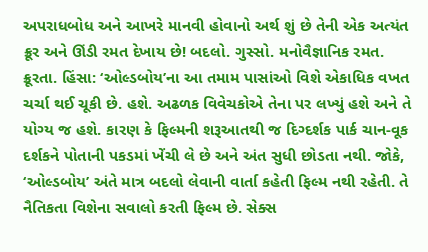અપરાધબોધ અને આખરે માનવી હોવાનો અર્થ શું છે તેની એક અત્યંત ક્રૂર અને ઊંડી રમત દેખાય છે! બદલો. ગુસ્સો. મનોવૈજ્ઞાનિક રમત. ક્રૂરતા. હિંસા: ‘ઓલ્ડબોય’ના આ તમામ પાસાંઓ વિશે એકાધિક વખત ચર્ચા થઈ ચૂકી છે. હશે. અઢળક વિવેચકોએ તેના પર લખ્યું હશે અને તે યોગ્ય જ હશે. કારણ કે ફિલ્મની શરૂઆતથી જ દિગ્દર્શક પાર્ક ચાન-વૂક દર્શકને પોતાની પકડમાં ખેંચી લે છે અને અંત સુધી છોડતા નથી. જોકે, ‘ઓલ્ડબોય’ અંતે માત્ર બદલો લેવાની વાર્તા કહેતી ફિલ્મ નથી રહેતી. તે નૈતિકતા વિશેના સવાલો કરતી ફિલ્મ છે. સેક્સ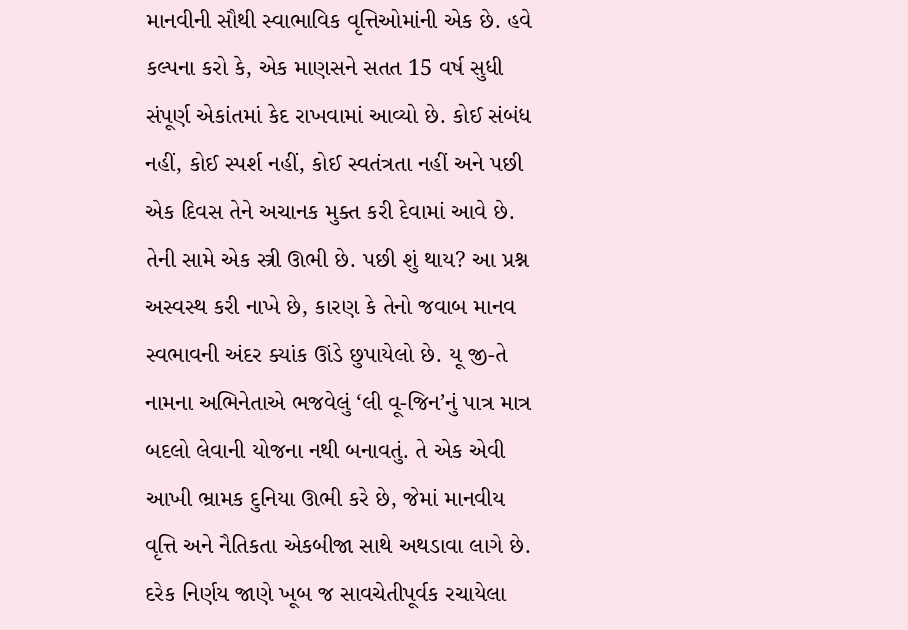માનવીની સૌથી સ્વાભાવિક વૃત્તિઓમાંની એક છે. હવે કલ્પના કરો કે, એક માણસને સતત 15 વર્ષ સુધી સંપૂર્ણ એકાંતમાં કેદ રાખવામાં આવ્યો છે. કોઈ સંબંધ નહીં, કોઈ સ્પર્શ નહીં, કોઈ સ્વતંત્રતા નહીં અને પછી એક દિવસ તેને અચાનક મુક્ત કરી દેવામાં આવે છે. તેની સામે એક સ્ત્રી ઊભી છે. પછી શું થાય? આ પ્રશ્ન અસ્વસ્થ કરી નાખે છે, કારણ કે તેનો જવાબ માનવ સ્વભાવની અંદર ક્યાંક ઊંડે છુપાયેલો છે. યૂ જી-તે નામના અભિનેતાએ ભજવેલું ‘લી વૂ-જિન’નું પાત્ર માત્ર બદલો લેવાની યોજના નથી બનાવતું. તે એક એવી આખી ભ્રામક દુનિયા ઊભી કરે છે, જેમાં માનવીય વૃત્તિ અને નૈતિકતા એકબીજા સાથે અથડાવા લાગે છે. દરેક નિર્ણય જાણે ખૂબ જ સાવચેતીપૂર્વક રચાયેલા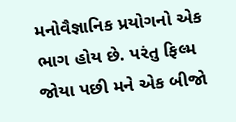મનોવૈજ્ઞાનિક પ્રયોગનો એક ભાગ હોય છે. પરંતુ ફિલ્મ જોયા પછી મને એક બીજો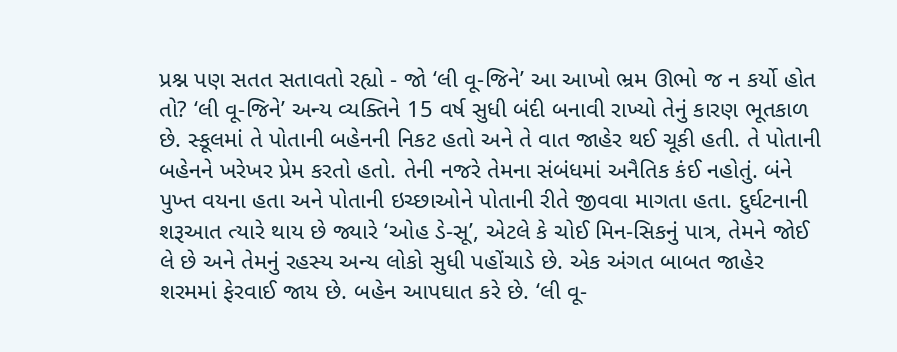પ્રશ્ન પણ સતત સતાવતો રહ્યો - જો ‘લી વૂ-જિને’ આ આખો ભ્રમ ઊભો જ ન કર્યો હોત તો? ‘લી વૂ-જિને’ અન્ય વ્યક્તિને 15 વર્ષ સુધી બંદી બનાવી રાખ્યો તેનું કારણ ભૂતકાળ છે. સ્કૂલમાં તે પોતાની બહેનની નિકટ હતો અને તે વાત જાહેર થઈ ચૂકી હતી. તે પોતાની બહેનને ખરેખર પ્રેમ કરતો હતો. તેની નજરે તેમના સંબંધમાં અનૈતિક કંઈ નહોતું. બંને પુખ્ત વયના હતા અને પોતાની ઇચ્છાઓને પોતાની રીતે જીવવા માગતા હતા. દુર્ઘટનાની શરૂઆત ત્યારે થાય છે જ્યારે ‘ઓહ ડે-સૂ’, એટલે કે ચોઈ મિન-સિકનું પાત્ર, તેમને જોઈ લે છે અને તેમનું રહસ્ય અન્ય લોકો સુધી પહોંચાડે છે. એક અંગત બાબત જાહેર શરમમાં ફેરવાઈ જાય છે. બહેન આપઘાત કરે છે. ‘લી વૂ-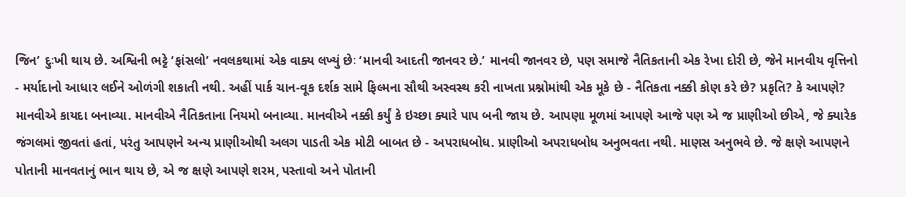જિન’ દુઃખી થાય છે. અશ્વિની ભટ્ટે ‘ફાંસલો’ નવલકથામાં એક વાક્ય લખ્યું છેઃ ‘માનવી આદતી જાનવર છે.’ માનવી જાનવર છે, પણ સમાજે નૈતિકતાની એક રેખા દોરી છે, જેને માનવીય વૃત્તિનો - મર્યાદાનો આધાર લઈને ઓળંગી શકાતી નથી. અહીં પાર્ક ચાન-વૂક દર્શક સામે ફિલ્મના સૌથી અસ્વસ્થ કરી નાખતા પ્રશ્નોમાંથી એક મૂકે છે - નૈતિકતા નક્કી કોણ કરે છે? પ્રકૃતિ? કે આપણે? માનવીએ કાયદા બનાવ્યા. માનવીએ નૈતિકતાના નિયમો બનાવ્યા. માનવીએ નક્કી કર્યું કે ઇચ્છા ક્યારે પાપ બની જાય છે. આપણા મૂળમાં આપણે આજે પણ એ જ પ્રાણીઓ છીએ, જે ક્યારેક જંગલમાં જીવતાં હતાં, પરંતુ આપણને અન્ય પ્રાણીઓથી અલગ પાડતી એક મોટી બાબત છે - અપરાધબોધ. પ્રાણીઓ અપરાધબોધ અનુભવતા નથી. માણસ અનુભવે છે. જે ક્ષણે આપણને પોતાની માનવતાનું ભાન થાય છે, એ જ ક્ષણે આપણે શરમ, પસ્તાવો અને પોતાની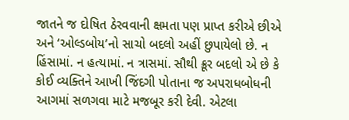જાતને જ દોષિત ઠેરવવાની ક્ષમતા પણ પ્રાપ્ત કરીએ છીએ અને ‘ઓલ્ડબોય’નો સાચો બદલો અહીં છુપાયેલો છે. ન હિંસામાં. ન હત્યામાં. ન ત્રાસમાં. સૌથી ક્રૂર બદલો એ છે કે કોઈ વ્યક્તિને આખી જિંદગી પોતાના જ અપરાધબોધની આગમાં સળગવા માટે મજબૂર કરી દેવી. એટલા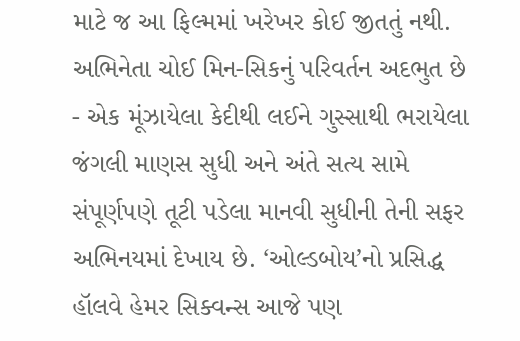માટે જ આ ફિલ્મમાં ખરેખર કોઈ જીતતું નથી. અભિનેતા ચોઈ મિન-સિકનું પરિવર્તન અદભુત છે - એક મૂંઝાયેલા કેદીથી લઈને ગુસ્સાથી ભરાયેલા જંગલી માણસ સુધી અને અંતે સત્ય સામે સંપૂર્ણપણે તૂટી પડેલા માનવી સુધીની તેની સફર અભિનયમાં દેખાય છે. ‘ઓલ્ડબોય’નો પ્રસિદ્ધ હૉલવે હેમર સિક્વન્સ આજે પણ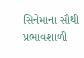સિનેમાના સૌથી પ્રભાવશાળી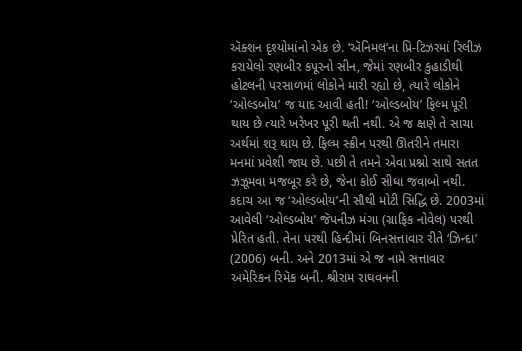ઍક્શન દૃશ્યોમાંનો એક છે. ‘ઍનિમલ’ના પ્રિ-ટિઝરમાં રિલીઝ કરાયેલો રણબીર કપૂરનો સીન, જેમાં રણબીર કુહાડીથી હોટલની પરસાળમાં લોકોને મારી રહ્યો છે, ત્યારે લોકોને ‘ઓલ્ડબોય’ જ યાદ આવી હતી! ‘ઓલ્ડબોય’ ફિલ્મ પૂરી થાય છે ત્યારે ખરેખર પૂરી થતી નથી. એ જ ક્ષણે તે સાચા અર્થમાં શરૂ થાય છે. ફિલ્મ સ્ક્રીન પરથી ઊતરીને તમારા મનમાં પ્રવેશી જાય છે. પછી તે તમને એવા પ્રશ્નો સાથે સતત ઝઝૂમવા મજબૂર કરે છે, જેના કોઈ સીધા જવાબો નથી. કદાચ આ જ ‘ઓલ્ડબોય’ની સૌથી મોટી સિદ્ધિ છે. 2003માં આવેલી ‘ઓલ્ડબોય’ જૅપનીઝ મંગા (ગ્રાફિક નોવેલ) પરથી પ્રેરિત હતી. તેના પરથી હિન્દીમાં બિનસત્તાવાર રીતે ‘ઝિન્દા’ (2006) બની. અને 2013માં એ જ નામે સત્તાવાર અમેરિકન રિમૅક બની. શ્રીરામ રાઘવનની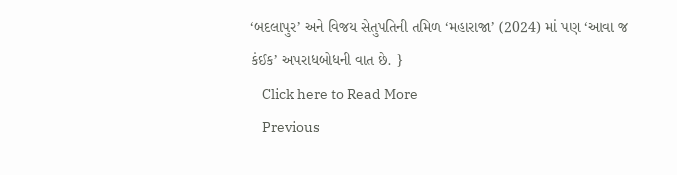‘બદલાપુર’ અને વિજય સેતુપતિની તમિળ ‘મહારાજા’ (2024) માં પણ ‘આવા જ કંઈક’ અપરાધબોધની વાત છે. }
    Click here to Read More
    Previous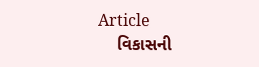Article
    વિકાસની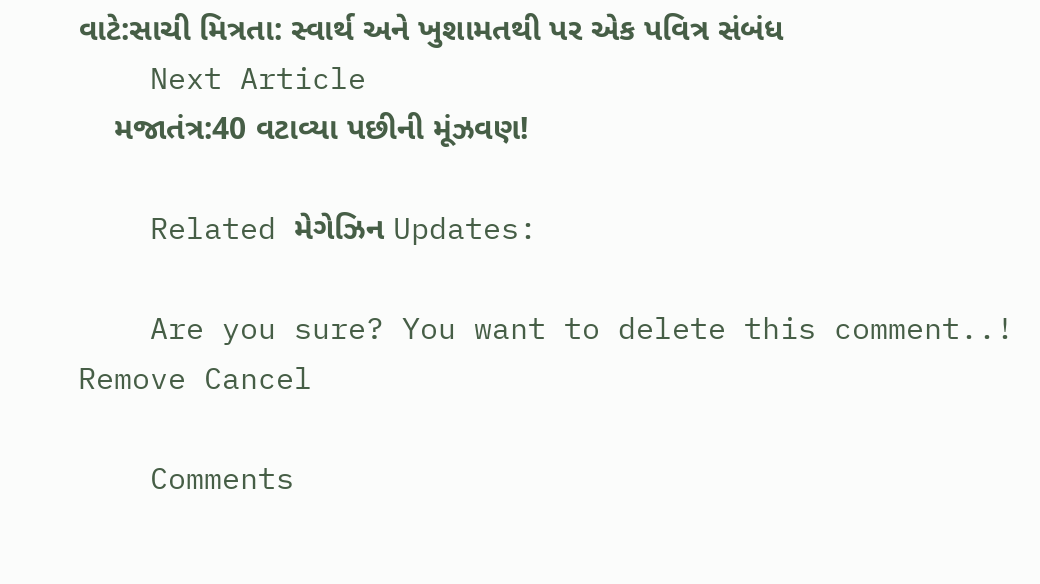વાટે:સાચી મિત્રતા: સ્વાર્થ અને ખુશામતથી પર એક પવિત્ર સંબંધ
    Next Article
    મજાતંત્ર:40 વટાવ્યા પછીની મૂંઝવણ!

    Related મેગેઝિન Updates:

    Are you sure? You want to delete this comment..! Remove Cancel

    Comments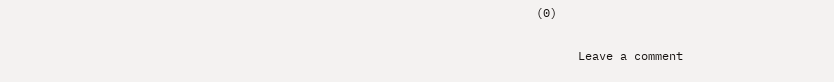(0)

      Leave a comment